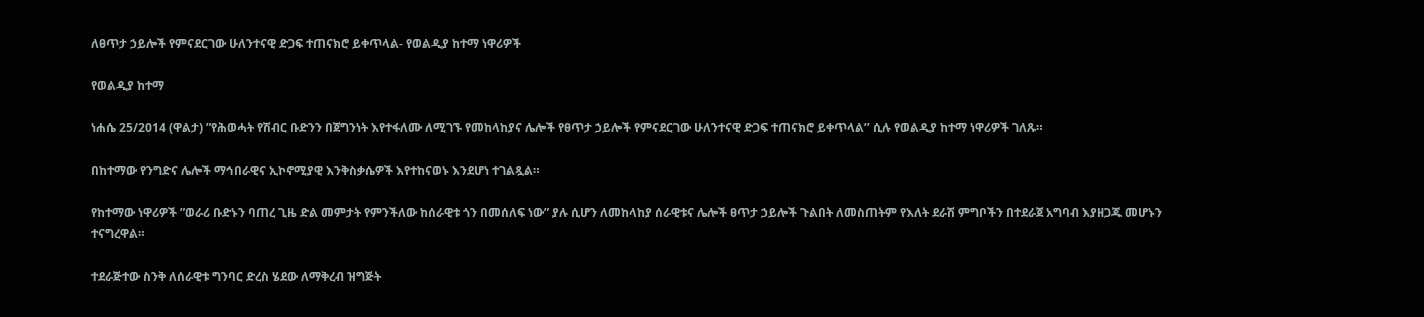ለፀጥታ ኃይሎች የምናደርገው ሁለንተናዊ ድጋፍ ተጠናክሮ ይቀጥላል- የወልዲያ ከተማ ነዋሪዎች

የወልዲያ ከተማ

ነሐሴ 25/2014 (ዋልታ) ”የሕወሓት የሽብር ቡድንን በጀግንነት እየተፋለሙ ለሚገኙ የመከላከያና ሌሎች የፀጥታ ኃይሎች የምናደርገው ሁለንተናዊ ድጋፍ ተጠናክሮ ይቀጥላል’’ ሲሉ የወልዲያ ከተማ ነዋሪዎች ገለጹ።

በከተማው የንግድና ሌሎች ማኅበራዊና ኢኮኖሚያዊ እንቅስቃሴዎች እየተከናወኑ እንደሆነ ተገልጿል።

የከተማው ነዋሪዎች ”ወራሪ ቡድኑን ባጠረ ጊዜ ድል መምታት የምንችለው ከሰራዊቱ ጎን በመሰለፍ ነው” ያሉ ሲሆን ለመከላከያ ሰራዊቱና ሌሎች ፀጥታ ኃይሎች ጉልበት ለመስጠትም የእለት ደራሽ ምግቦችን በተደራጀ አግባብ እያዘጋጁ መሆኑን ተናግረዋል።

ተደራጅተው ስንቅ ለሰራዊቱ ግንባር ድረስ ሄደው ለማቅረብ ዝግጅት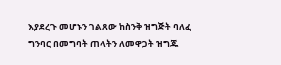እያደረጉ መሆኑን ገልጸው ከስንቅ ዝግጅት ባለፈ ግንባር በመግባት ጠላትን ለመዋጋት ዝግጁ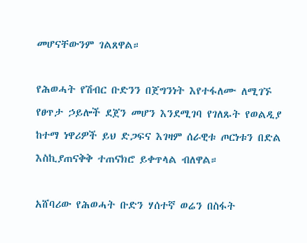መሆናቸውንም ገልጸዋል።

የሕወሓት የሽብር ቡድንን በጀግንነት እየተፋለሙ ለሚገኙ የፀጥታ ኃይሎች ደጀን መሆን እንደሚገባ የገለጹት የወልዲያ ከተማ ነዋሪዎች ይህ ድጋፍና እገዛም ሰራዊቱ ጦርነቱን በድል እስኪያጠናቅቅ ተጠናክሮ ይቀጥላል ብለዋል።

አሸባሪው የሕወሓት ቡድን ሃሰተኛ ወሬን በስፋት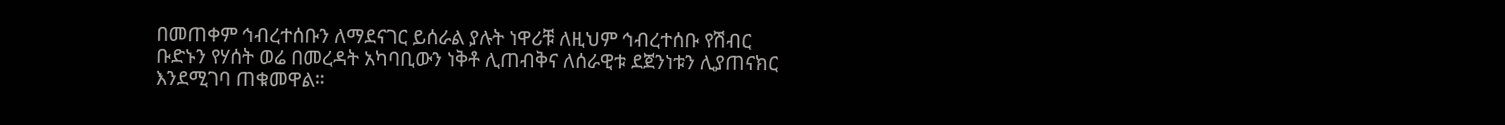በመጠቀም ኅብረተሰቡን ለማደናገር ይሰራል ያሉት ነዋሪቹ ለዚህም ኅብረተሰቡ የሽብር ቡድኑን የሃሰት ወሬ በመረዳት አካባቢውን ነቅቶ ሊጠብቅና ለሰራዊቱ ደጀንነቱን ሊያጠናክር እንደሚገባ ጠቁመዋል።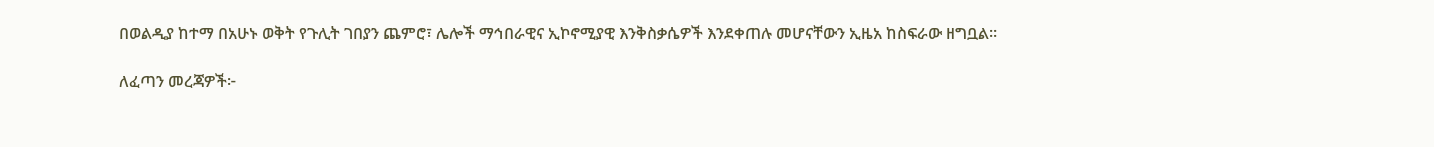በወልዲያ ከተማ በአሁኑ ወቅት የጉሊት ገበያን ጨምሮ፣ ሌሎች ማኅበራዊና ኢኮኖሚያዊ እንቅስቃሴዎች እንደቀጠሉ መሆናቸውን ኢዜአ ከስፍራው ዘግቧል።

ለፈጣን መረጃዎች፦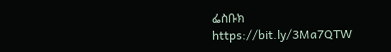ፌስቡክ https://bit.ly/3Ma7QTW